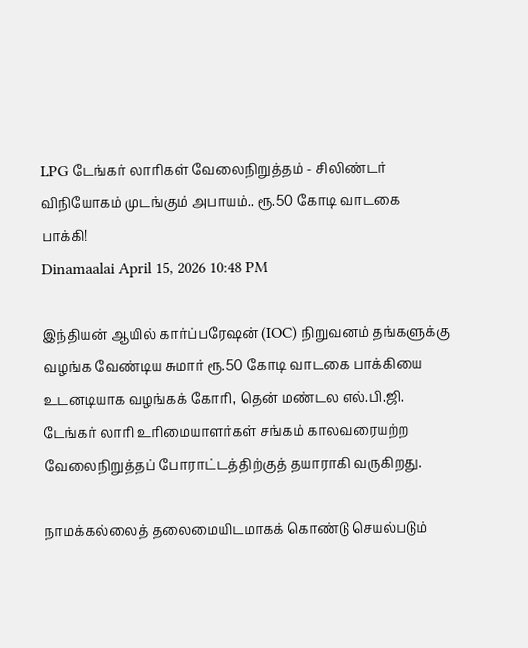LPG டேங்கர் லாரிகள் வேலைநிறுத்தம் - சிலிண்டர் விநியோகம் முடங்கும் அபாயம்.. ரூ.50 கோடி வாடகை பாக்கி!
Dinamaalai April 15, 2026 10:48 PM

இந்தியன் ஆயில் கார்ப்பரேஷன் (IOC) நிறுவனம் தங்களுக்கு வழங்க வேண்டிய சுமார் ரூ.50 கோடி வாடகை பாக்கியை உடனடியாக வழங்கக் கோரி, தென் மண்டல எல்.பி.ஜி. டேங்கர் லாரி உரிமையாளர்கள் சங்கம் காலவரையற்ற வேலைநிறுத்தப் போராட்டத்திற்குத் தயாராகி வருகிறது.

நாமக்கல்லைத் தலைமையிடமாகக் கொண்டு செயல்படும்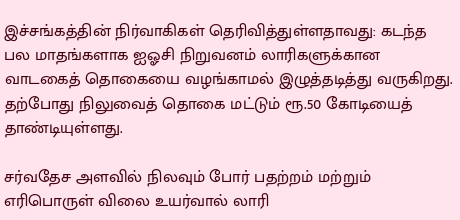இச்சங்கத்தின் நிர்வாகிகள் தெரிவித்துள்ளதாவது: கடந்த பல மாதங்களாக ஐஓசி நிறுவனம் லாரிகளுக்கான வாடகைத் தொகையை வழங்காமல் இழுத்தடித்து வருகிறது. தற்போது நிலுவைத் தொகை மட்டும் ரூ.50 கோடியைத் தாண்டியுள்ளது.

சர்வதேச அளவில் நிலவும் போர் பதற்றம் மற்றும் எரிபொருள் விலை உயர்வால் லாரி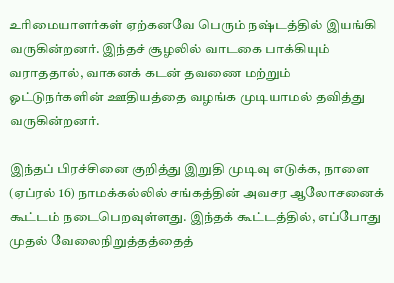உரிமையாளர்கள் ஏற்கனவே பெரும் நஷ்டத்தில் இயங்கி வருகின்றனர். இந்தச் சூழலில் வாடகை பாக்கியும் வராததால், வாகனக் கடன் தவணை மற்றும் ஓட்டுநர்களின் ஊதியத்தை வழங்க முடியாமல் தவித்து வருகின்றனர்.

இந்தப் பிரச்சினை குறித்து இறுதி முடிவு எடுக்க, நாளை (ஏப்ரல் 16) நாமக்கல்லில் சங்கத்தின் அவசர ஆலோசனைக் கூட்டம் நடைபெறவுள்ளது. இந்தக் கூட்டத்தில், எப்போது முதல் வேலைநிறுத்தத்தைத்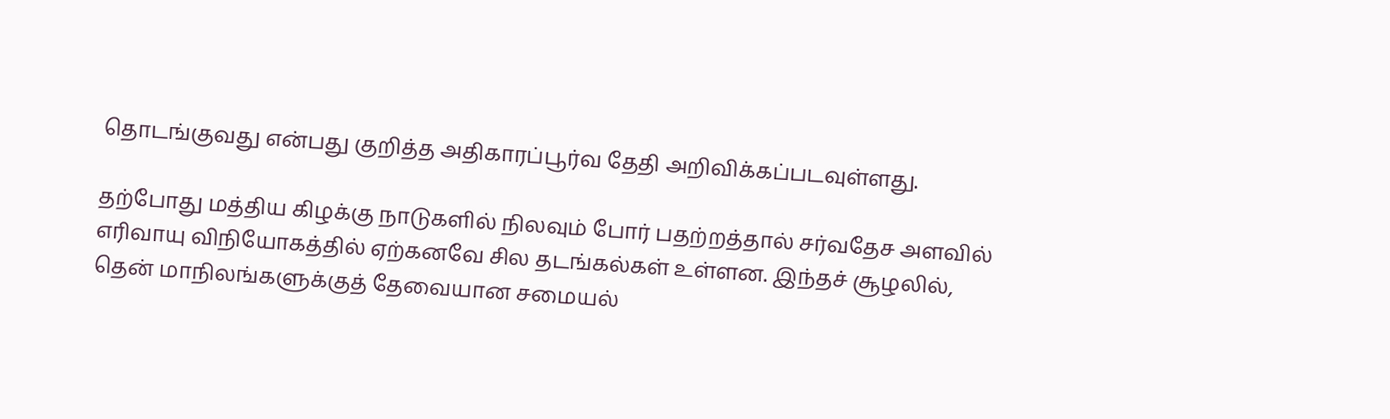தொடங்குவது என்பது குறித்த அதிகாரப்பூர்வ தேதி அறிவிக்கப்படவுள்ளது.

தற்போது மத்திய கிழக்கு நாடுகளில் நிலவும் போர் பதற்றத்தால் சர்வதேச அளவில் எரிவாயு விநியோகத்தில் ஏற்கனவே சில தடங்கல்கள் உள்ளன. இந்தச் சூழலில், தென் மாநிலங்களுக்குத் தேவையான சமையல்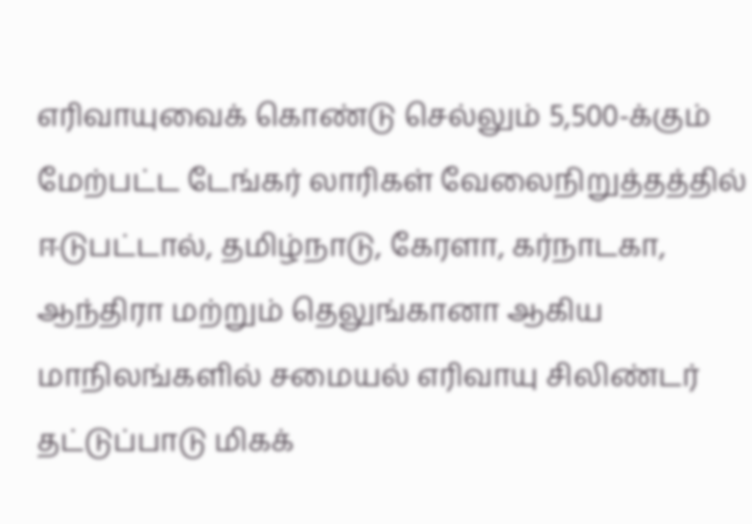எரிவாயுவைக் கொண்டு செல்லும் 5,500-க்கும் மேற்பட்ட டேங்கர் லாரிகள் வேலைநிறுத்தத்தில் ஈடுபட்டால், தமிழ்நாடு, கேரளா, கர்நாடகா, ஆந்திரா மற்றும் தெலுங்கானா ஆகிய மாநிலங்களில் சமையல் எரிவாயு சிலிண்டர் தட்டுப்பாடு மிகக்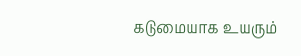கடுமையாக உயரும்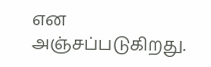என அஞ்சப்படுகிறது.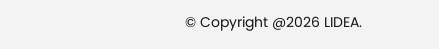© Copyright @2026 LIDEA.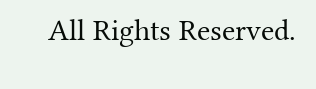All Rights Reserved.